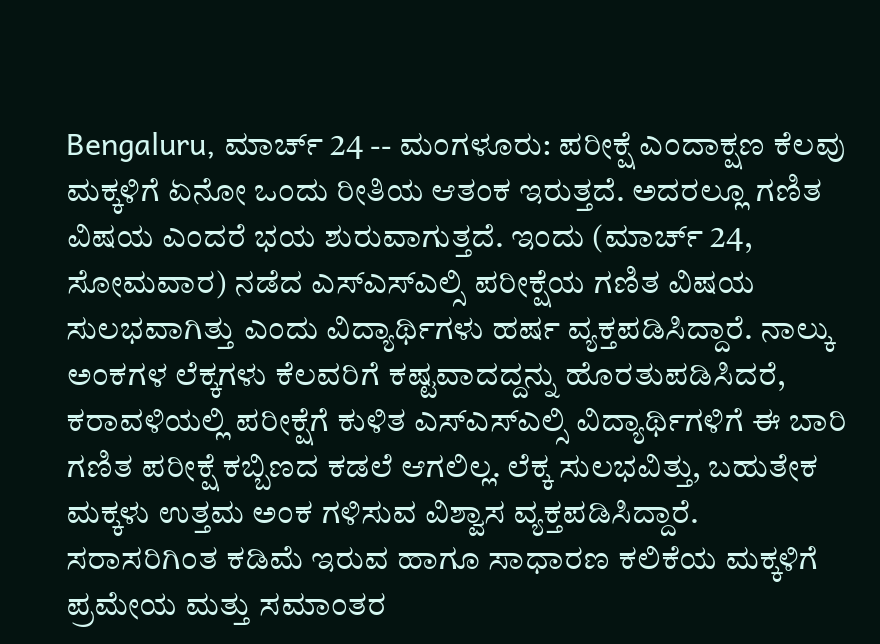Bengaluru, ಮಾರ್ಚ್ 24 -- ಮಂಗಳೂರು: ಪರೀಕ್ಷೆ ಎಂದಾಕ್ಷಣ ಕೆಲವು ಮಕ್ಕಳಿಗೆ ಏನೋ ಒಂದು ರೀತಿಯ ಆತಂಕ ಇರುತ್ತದೆ. ಅದರಲ್ಲೂ ಗಣಿತ ವಿಷಯ ಎಂದರೆ ಭಯ ಶುರುವಾಗುತ್ತದೆ. ಇಂದು (ಮಾರ್ಚ್ 24, ಸೋಮವಾರ) ನಡೆದ ಎಸ್ಎಸ್ಎಲ್ಸಿ ಪರೀಕ್ಷೆಯ ಗಣಿತ ವಿಷಯ ಸುಲಭವಾಗಿತ್ತು ಎಂದು ವಿದ್ಯಾರ್ಥಿಗಳು ಹರ್ಷ ವ್ಯಕ್ತಪಡಿಸಿದ್ದಾರೆ. ನಾಲ್ಕು ಅಂಕಗಳ ಲೆಕ್ಕಗಳು ಕೆಲವರಿಗೆ ಕಷ್ಟವಾದದ್ದನ್ನು ಹೊರತುಪಡಿಸಿದರೆ, ಕರಾವಳಿಯಲ್ಲಿ ಪರೀಕ್ಷೆಗೆ ಕುಳಿತ ಎಸ್ಎಸ್ಎಲ್ಸಿ ವಿದ್ಯಾರ್ಥಿಗಳಿಗೆ ಈ ಬಾರಿ ಗಣಿತ ಪರೀಕ್ಷೆ ಕಬ್ಬಿಣದ ಕಡಲೆ ಆಗಲಿಲ್ಲ. ಲೆಕ್ಕ ಸುಲಭವಿತ್ತು, ಬಹುತೇಕ ಮಕ್ಕಳು ಉತ್ತಮ ಅಂಕ ಗಳಿಸುವ ವಿಶ್ವಾಸ ವ್ಯಕ್ತಪಡಿಸಿದ್ದಾರೆ.
ಸರಾಸರಿಗಿಂತ ಕಡಿಮೆ ಇರುವ ಹಾಗೂ ಸಾಧಾರಣ ಕಲಿಕೆಯ ಮಕ್ಕಳಿಗೆ ಪ್ರಮೇಯ ಮತ್ತು ಸಮಾಂತರ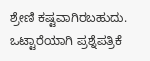ಶ್ರೇಣಿ ಕಷ್ಟವಾಗಿರಬಹುದು. ಒಟ್ಟಾರೆಯಾಗಿ ಪ್ರಶ್ನೆಪತ್ರಿಕೆ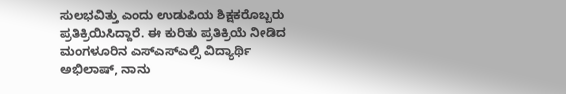ಸುಲಭವಿತ್ತು ಎಂದು ಉಡುಪಿಯ ಶಿಕ್ಷಕರೊಬ್ಬರು ಪ್ರತಿಕ್ರಿಯಿಸಿದ್ದಾರೆ. ಈ ಕುರಿತು ಪ್ರತಿಕ್ರಿಯೆ ನೀಡಿದ ಮಂಗಳೂರಿನ ಎಸ್ಎಸ್ಎಲ್ಸಿ ವಿದ್ಯಾರ್ಥಿ ಅಭಿಲಾಷ್, ನಾನು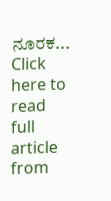ನೂರಕ...
Click here to read full article from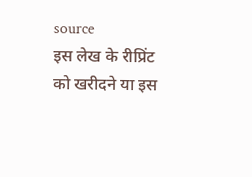source
इस लेख के रीप्रिंट को खरीदने या इस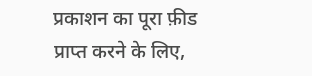प्रकाशन का पूरा फ़ीड प्राप्त करने के लिए,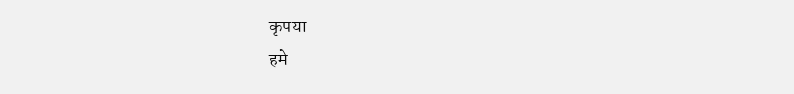कृपया
हमे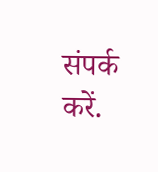संपर्क करें.